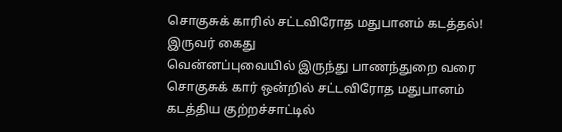சொகுசுக் காரில் சட்டவிரோத மதுபானம் கடத்தல்! இருவர் கைது
வென்னப்புவையில் இருந்து பாணந்துறை வரை சொகுசுக் கார் ஒன்றில் சட்டவிரோத மதுபானம் கடத்திய குற்றச்சாட்டில்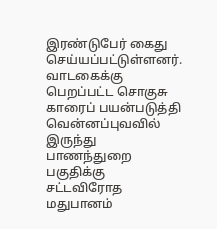இரண்டுபேர் கைது செய்யப்பட்டுள்ளனர்.
வாடகைக்கு பெறப்பட்ட சொகுசு காரைப் பயன்படுத்தி வென்னப்புவவில் இருந்து பாணந்துறை பகுதிக்கு சட்டவிரோத மதுபானம்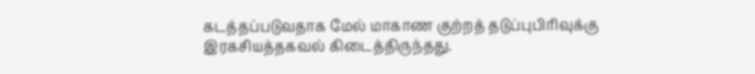கடத்தப்படுவதாக மேல் மாகாண குற்றத் தடுப்புபிரிவுக்கு இரகசியத்தகவல் கிடைத்திருந்தது.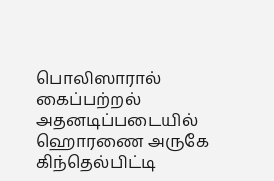பொலிஸாரால் கைப்பற்றல்
அதனடிப்படையில் ஹொரணை அருகே கிந்தெல்பிட்டி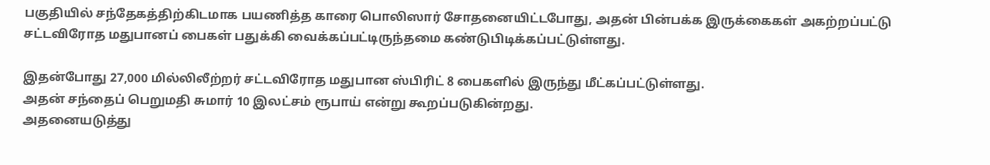பகுதியில் சந்தேகத்திற்கிடமாக பயணித்த காரை பொலிஸார் சோதனையிட்டபோது, அதன் பின்பக்க இருக்கைகள் அகற்றப்பட்டு சட்டவிரோத மதுபானப் பைகள் பதுக்கி வைக்கப்பட்டிருந்தமை கண்டுபிடிக்கப்பட்டுள்ளது.

இதன்போது 27,000 மில்லிலீற்றர் சட்டவிரோத மதுபான ஸ்பிரிட் 8 பைகளில் இருந்து மீட்கப்பட்டுள்ளது.
அதன் சந்தைப் பெறுமதி சுமார் 10 இலட்சம் ரூபாய் என்று கூறப்படுகின்றது.
அதனையடுத்து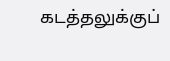கடத்தலுக்குப்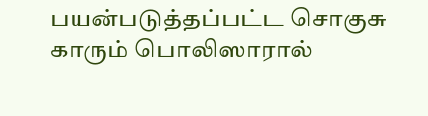பயன்படுத்தப்பட்ட சொகுசு காரும் பொலிஸாரால்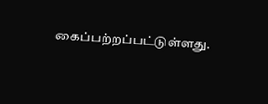கைப்பற்றப்பட்டுள்ளது.